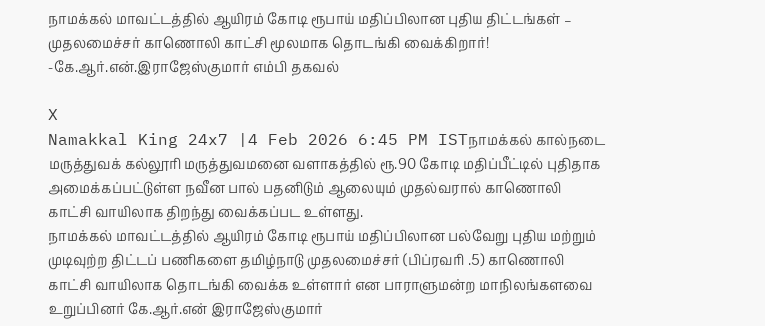நாமக்கல் மாவட்டத்தில் ஆயிரம் கோடி ரூபாய் மதிப்பிலான புதிய திட்டங்கள் – முதலமைச்சர் காணொலி காட்சி மூலமாக தொடங்கி வைக்கிறார்! -கே.ஆர்.என்.இராஜேஸ்குமார் எம்பி தகவல்

X
Namakkal King 24x7 |4 Feb 2026 6:45 PM ISTநாமக்கல் கால்நடை மருத்துவக் கல்லூரி மருத்துவமனை வளாகத்தில் ரூ.90 கோடி மதிப்பீட்டில் புதிதாக அமைக்கப்பட்டுள்ள நவீன பால் பதனிடும் ஆலையும் முதல்வரால் காணொலி காட்சி வாயிலாக திறந்து வைக்கப்பட உள்ளது.
நாமக்கல் மாவட்டத்தில் ஆயிரம் கோடி ரூபாய் மதிப்பிலான பல்வேறு புதிய மற்றும் முடிவுற்ற திட்டப் பணிகளை தமிழ்நாடு முதலமைச்சர் (பிப்ரவரி .5) காணொலி காட்சி வாயிலாக தொடங்கி வைக்க உள்ளார் என பாராளுமன்ற மாநிலங்களவை உறுப்பினர் கே.ஆர்.என் இராஜேஸ்குமார்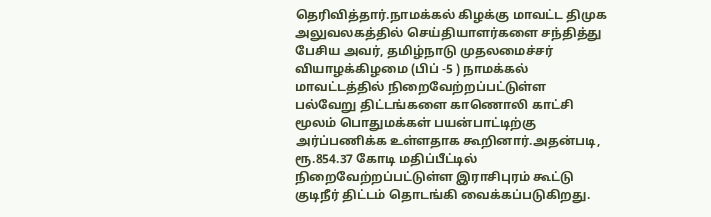தெரிவித்தார்.நாமக்கல் கிழக்கு மாவட்ட திமுக அலுவலகத்தில் செய்தியாளர்களை சந்தித்து பேசிய அவர், தமிழ்நாடு முதலமைச்சர் வியாழக்கிழமை (பிப் -5 ) நாமக்கல் மாவட்டத்தில் நிறைவேற்றப்பட்டுள்ள பல்வேறு திட்டங்களை காணொலி காட்சி மூலம் பொதுமக்கள் பயன்பாட்டிற்கு அர்ப்பணிக்க உள்ளதாக கூறினார்.அதன்படி, ரூ.854.37 கோடி மதிப்பீட்டில் நிறைவேற்றப்பட்டுள்ள இராசிபுரம் கூட்டு குடிநீர் திட்டம் தொடங்கி வைக்கப்படுகிறது.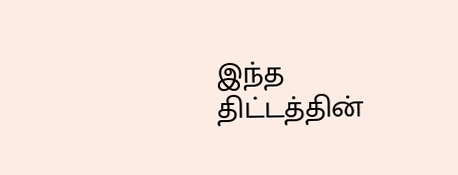இந்த திட்டத்தின்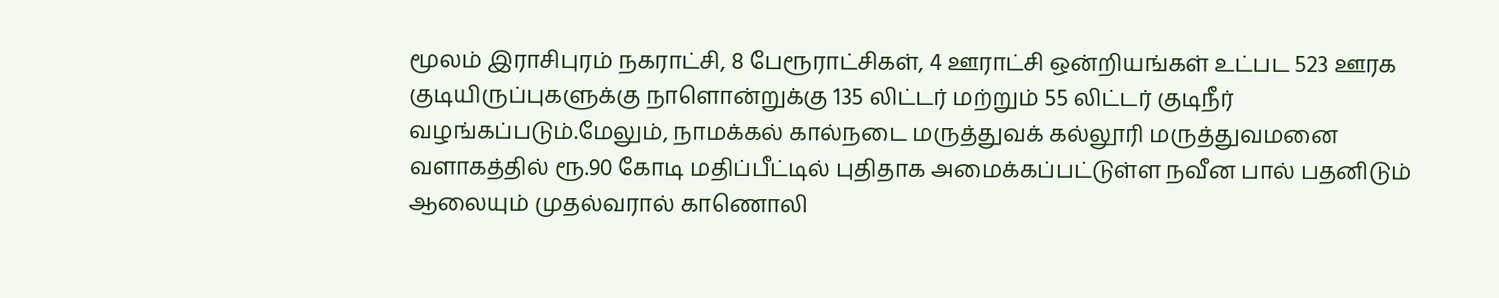மூலம் இராசிபுரம் நகராட்சி, 8 பேரூராட்சிகள், 4 ஊராட்சி ஒன்றியங்கள் உட்பட 523 ஊரக குடியிருப்புகளுக்கு நாளொன்றுக்கு 135 லிட்டர் மற்றும் 55 லிட்டர் குடிநீர் வழங்கப்படும்.மேலும், நாமக்கல் கால்நடை மருத்துவக் கல்லூரி மருத்துவமனை வளாகத்தில் ரூ.90 கோடி மதிப்பீட்டில் புதிதாக அமைக்கப்பட்டுள்ள நவீன பால் பதனிடும் ஆலையும் முதல்வரால் காணொலி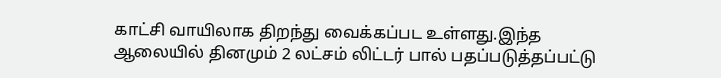காட்சி வாயிலாக திறந்து வைக்கப்பட உள்ளது.இந்த ஆலையில் தினமும் 2 லட்சம் லிட்டர் பால் பதப்படுத்தப்பட்டு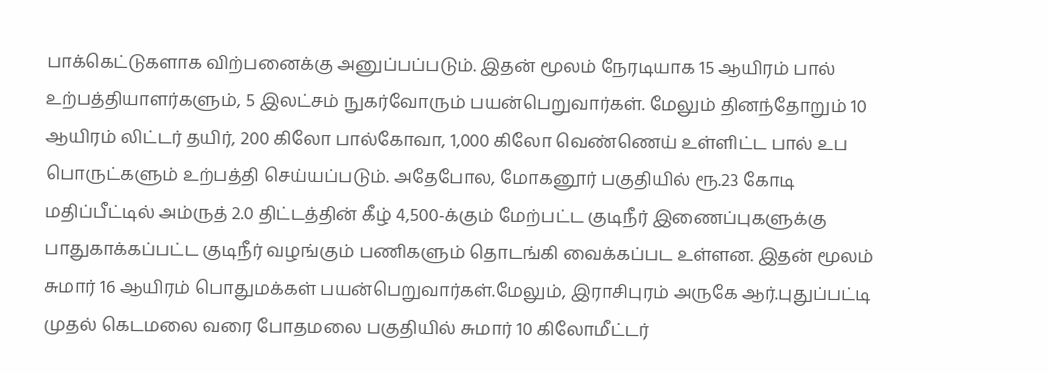பாக்கெட்டுகளாக விற்பனைக்கு அனுப்பப்படும். இதன் மூலம் நேரடியாக 15 ஆயிரம் பால் உற்பத்தியாளர்களும், 5 இலட்சம் நுகர்வோரும் பயன்பெறுவார்கள். மேலும் தினந்தோறும் 10 ஆயிரம் லிட்டர் தயிர், 200 கிலோ பால்கோவா, 1,000 கிலோ வெண்ணெய் உள்ளிட்ட பால் உப பொருட்களும் உற்பத்தி செய்யப்படும். அதேபோல, மோகனூர் பகுதியில் ரூ.23 கோடி மதிப்பீட்டில் அம்ருத் 2.0 திட்டத்தின் கீழ் 4,500-க்கும் மேற்பட்ட குடிநீர் இணைப்புகளுக்கு பாதுகாக்கப்பட்ட குடிநீர் வழங்கும் பணிகளும் தொடங்கி வைக்கப்பட உள்ளன. இதன் மூலம் சுமார் 16 ஆயிரம் பொதுமக்கள் பயன்பெறுவார்கள்.மேலும், இராசிபுரம் அருகே ஆர்.புதுப்பட்டி முதல் கெடமலை வரை போதமலை பகுதியில் சுமார் 10 கிலோமீட்டர்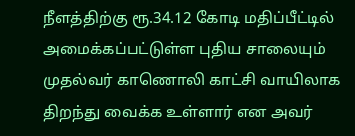நீளத்திற்கு ரூ.34.12 கோடி மதிப்பீட்டில் அமைக்கப்பட்டுள்ள புதிய சாலையும் முதல்வர் காணொலி காட்சி வாயிலாக திறந்து வைக்க உள்ளார் என அவர்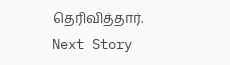தெரிவித்தார்.
Next Story